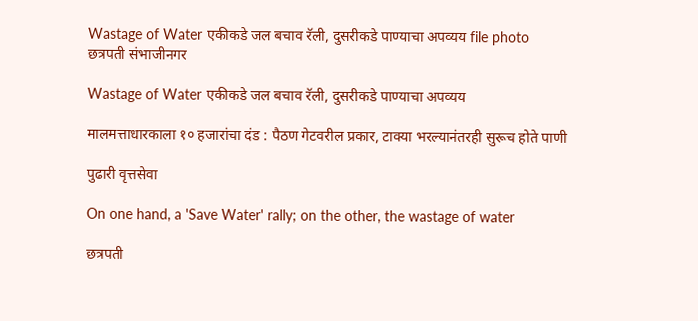Wastage of Water एकीकडे जल बचाव रॅली, दुसरीकडे पाण्याचा अपव्यय file photo
छत्रपती संभाजीनगर

Wastage of Water एकीकडे जल बचाव रॅली, दुसरीकडे पाण्याचा अपव्यय

मालमत्ताधारकाला १० हजारांचा दंड : पैठण गेटवरील प्रकार, टाक्या भरल्यानंतरही सुरूच होते पाणी

पुढारी वृत्तसेवा

On one hand, a 'Save Water' rally; on the other, the wastage of water

छत्रपती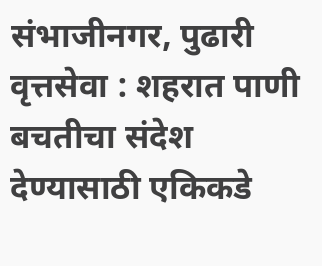संभाजीनगर, पुढारी वृत्तसेवा : शहरात पाणी बचतीचा संदेश देण्यासाठी एकिकडे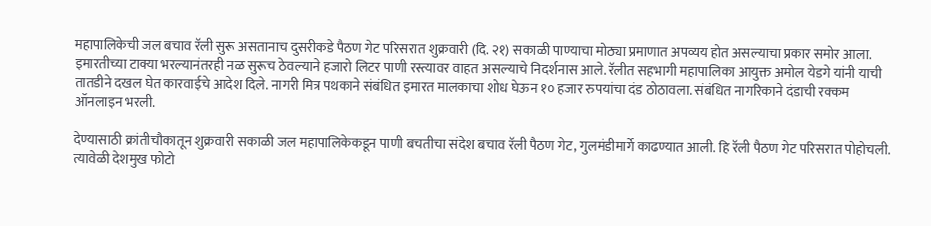महापालिकेची जल बचाव रॅली सुरू असतानाच दुसरीकडे पैठण गेट परिसरात शुक्रवारी (दि. २१) सकाळी पाण्याचा मोठ्या प्रमाणात अपव्यय होत असल्याचा प्रकार समोर आला. इमारतीच्या टाक्या भरल्यानंतरही नळ सुरूच ठेवल्याने हजारो लिटर पाणी रस्त्यावर वाहत असल्याचे निदर्शनास आले. रॅलीत सहभागी महापालिका आयुक्त अमोल येडगे यांनी याची तातडीने दखल घेत कारवाईचे आदेश दिले. नागरी मित्र पथकाने संबंधित इमारत मालकाचा शोध घेऊन १० हजार रुपयांचा दंड ठोठावला. संबंधित नागरिकाने दंडाची रक्कम ऑनलाइन भरली.

देण्यासाठी क्रांतीचौकातून शुक्रवारी सकाळी जल महापालिकेकडून पाणी बचतीचा संदेश बचाव रॅली पैठण गेट, गुलमंडीमार्गे काढण्यात आली. हि रॅली पैठण गेट परिसरात पोहोचली. त्यावेळी देशमुख फोटो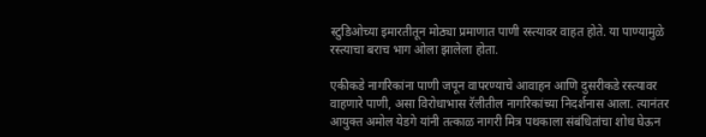स्टुडिओच्या इमारतीतून मोठ्या प्रमाणात पाणी रस्त्यावर वाहत होते. या पाण्यामुळे रस्त्याचा बराच भाग ओला झालेला होता.

एकीकडे नागरिकांना पाणी जपून वापरण्याचे आवाहन आणि दुसरीकडे रस्त्यावर वाहणारे पाणी, असा विरोधाभास रॅलीतील नागरिकांच्या निदर्शनास आला. त्यानंतर आयुक्त अमोल येडगे यांनी तत्काळ नागरी मित्र पथकाला संबंधितांचा शोध घेऊन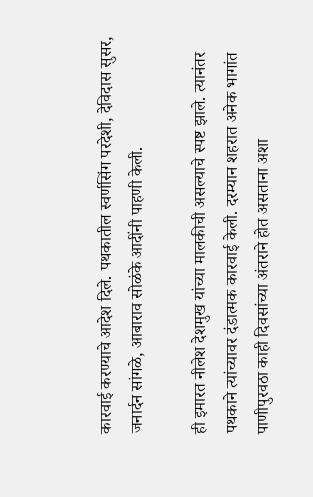कारवाई करण्याचे आदेश दिले. पथकातील स्वर्णसिंग परदेशी, देविदास सुसर, जनार्दन सांगळे, आबाराव सोळंके आदींनी पाहणी केली.

ही इमारत नीलेश देशमुख यांच्या मालकीची असल्याचे स्पष्ट झाले. त्यानंतर पथकाने त्यांच्यावर दंडात्मक कारवाई केली. दरम्यान शहरात अनेक भागांत पाणीपुरवठा काही दिवसांच्या अंतराने होत असताना अशा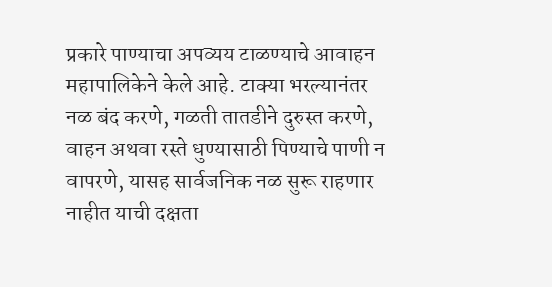प्रकारे पाण्याचा अपव्यय टाळण्याचे आवाहन महापालिकेने केले आहे. टाक्या भरल्यानंतर नळ बंद करणे, गळती तातडीने दुरुस्त करणे, वाहन अथवा रस्ते धुण्यासाठी पिण्याचे पाणी न वापरणे, यासह सार्वजनिक नळ सुरू राहणार नाहीत याची दक्षता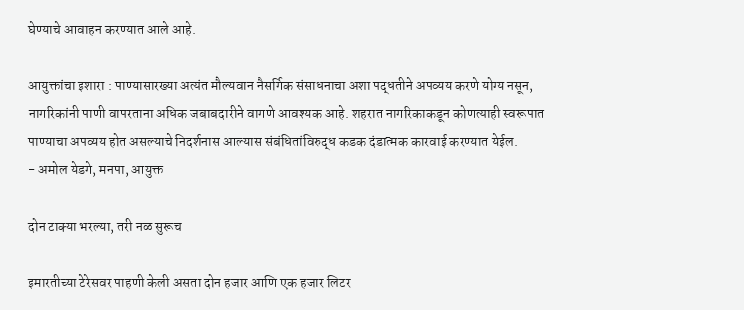घेण्याचे आवाहन करण्यात आले आहे.

आयुक्तांचा इशारा : पाण्यासारख्या अत्यंत मौल्यवान नैसर्गिक संसाधनाचा अशा पद्धतीने अपव्यय करणे योग्य नसून, नागरिकांनी पाणी वापरताना अधिक जबाबदारीने वागणे आवश्यक आहे. शहरात नागरिकाकडून कोणत्याही स्वरूपात पाण्याचा अपव्यय होत असल्याचे निदर्शनास आल्यास संबंधितांविरुद्ध कडक दंडात्मक कारवाई करण्यात येईल.
- अमोल येडगे, मनपा, आयुक्त

दोन टाक्या भरल्या, तरी नळ सुरूच

इमारतीच्या टेरेसवर पाहणी केली असता दोन हजार आणि एक हजार लिटर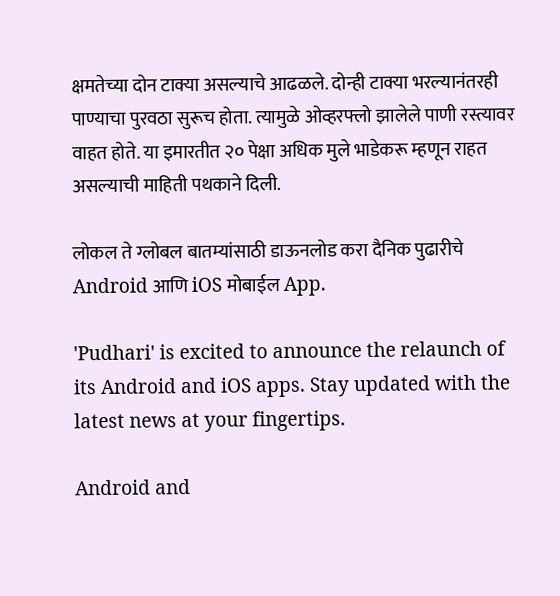क्षमतेच्या दोन टाक्या असल्याचे आढळले. दोन्ही टाक्या भरल्यानंतरही पाण्याचा पुरवठा सुरूच होता. त्यामुळे ओव्हरफ्लो झालेले पाणी रस्त्यावर वाहत होते. या इमारतीत २० पेक्षा अधिक मुले भाडेकरू म्हणून राहत असल्याची माहिती पथकाने दिली.

लोकल ते ग्लोबल बातम्यांसाठी डाऊनलोड करा दैनिक पुढारीचे Android आणि iOS मोबाईल App.

'Pudhari' is excited to announce the relaunch of its Android and iOS apps. Stay updated with the latest news at your fingertips.

Android and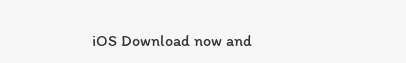iOS Download now and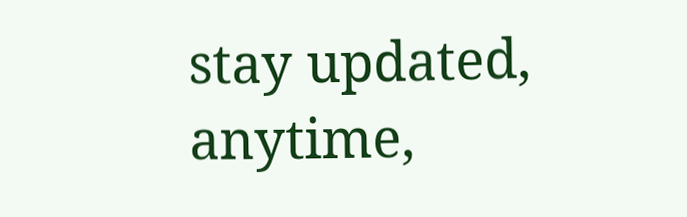stay updated, anytime,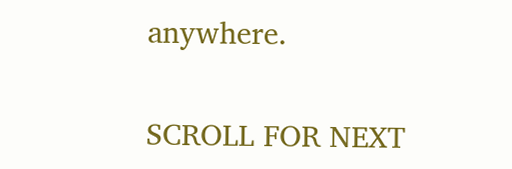anywhere.

SCROLL FOR NEXT